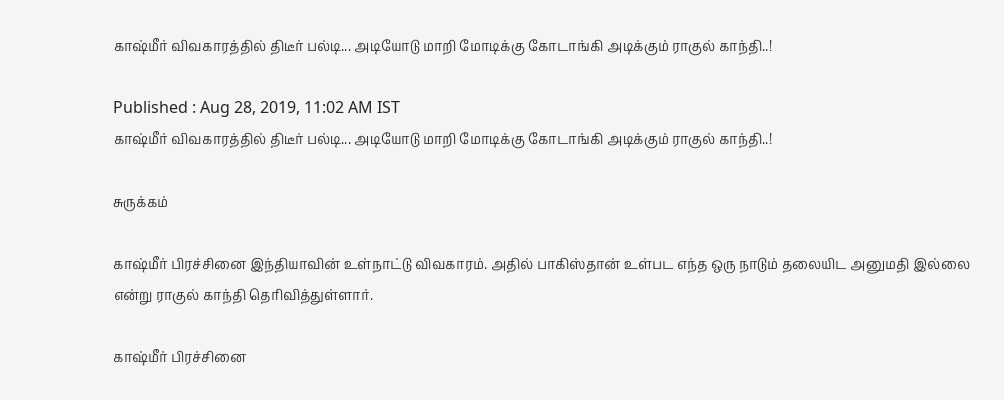காஷ்மீர் விவகாரத்தில் திடீர் பல்டி... அடியோடு மாறி மோடிக்கு கோடாங்கி அடிக்கும் ராகுல் காந்தி..!

Published : Aug 28, 2019, 11:02 AM IST
காஷ்மீர் விவகாரத்தில் திடீர் பல்டி... அடியோடு மாறி மோடிக்கு கோடாங்கி அடிக்கும் ராகுல் காந்தி..!

சுருக்கம்

காஷ்மீர் பிரச்சினை இந்தியாவின் உள்நாட்டு விவகாரம். அதில் பாகிஸ்தான் உள்பட எந்த ஒரு நாடும் தலையிட அனுமதி இல்லை என்று ராகுல் காந்தி தெரிவித்துள்ளார்.

காஷ்மீர் பிரச்சினை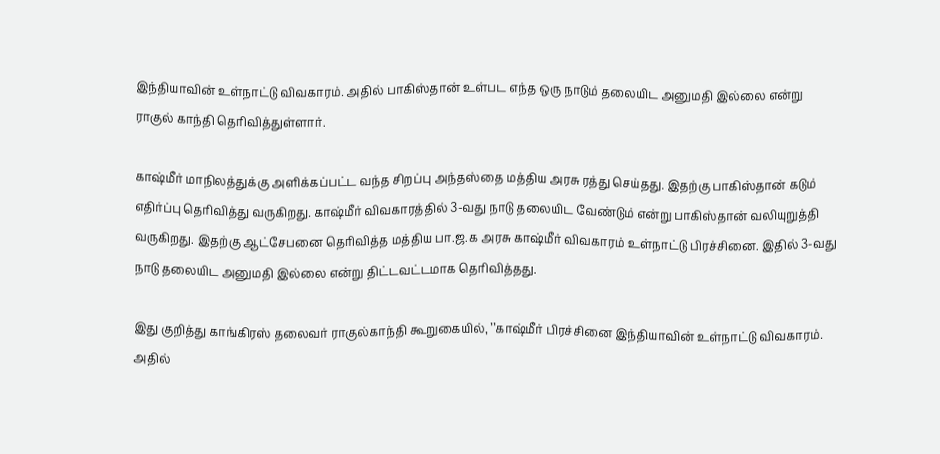இந்தியாவின் உள்நாட்டு விவகாரம். அதில் பாகிஸ்தான் உள்பட எந்த ஒரு நாடும் தலையிட அனுமதி இல்லை என்று ராகுல் காந்தி தெரிவித்துள்ளார்.

காஷ்மீர் மாநிலத்துக்கு அளிக்கப்பட்ட வந்த சிறப்பு அந்தஸ்தை மத்திய அரசு ரத்து செய்தது. இதற்கு பாகிஸ்தான் கடும் எதிர்ப்பு தெரிவித்து வருகிறது. காஷ்மீர் விவகாரத்தில் 3-வது நாடு தலையிட வேண்டும் என்று பாகிஸ்தான் வலியுறுத்தி வருகிறது. இதற்கு ஆட்சேபனை தெரிவித்த மத்திய பா.ஜ.க அரசு காஷ்மீர் விவகாரம் உள்நாட்டு பிரச்சினை. இதில் 3-வது நாடு தலையிட அனுமதி இல்லை என்று திட்டவட்டமாக தெரிவித்தது.

இது குறித்து காங்கிரஸ் தலைவர் ராகுல்காந்தி கூறுகையில், ’’காஷ்மீர் பிரச்சினை இந்தியாவின் உள்நாட்டு விவகாரம். அதில்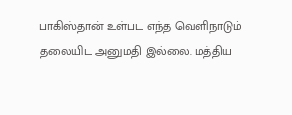பாகிஸ்தான் உள்பட எந்த வெளிநாடும் தலையிட அனுமதி இல்லை. மத்திய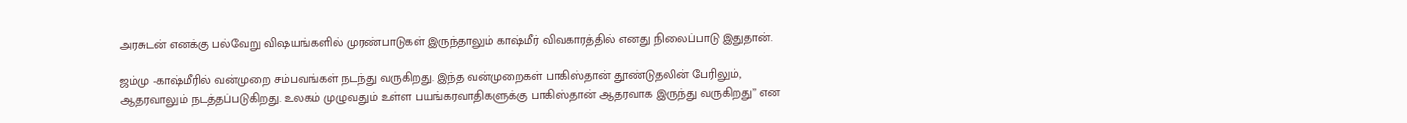அரசுடன் எனக்கு பல்வேறு வி‌ஷயங்களில் முரண்பாடுகள் இருந்தாலும் காஷ்மீர் விவகாரத்தில் எனது நிலைப்பாடு இதுதான்.

ஜம்மு -காஷ்மீரில் வன்முறை சம்பவங்கள் நடந்து வருகிறது. இந்த வன்முறைகள் பாகிஸ்தான் தூண்டுதலின் பேரிலும், ஆதரவாலும் நடத்தப்படுகிறது. உலகம் முழுவதும் உள்ள பயங்கரவாதிகளுக்கு பாகிஸ்தான் ஆதரவாக இருந்து வருகிறது’’ என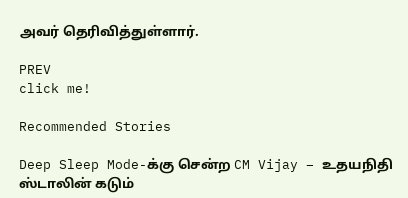அவர் தெரிவித்துள்ளார்.

PREV
click me!

Recommended Stories

Deep Sleep Mode-க்கு சென்ற CM Vijay – உதயநிதி ஸ்டாலின் கடும்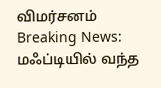விமர்சனம்
Breaking News: மஃப்டியில் வந்த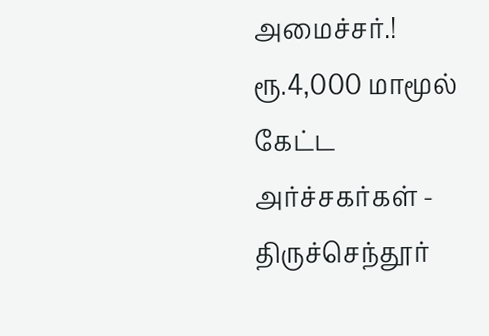அமைச்சர்.! ரூ.4,000 மாமூல் கேட்ட அர்ச்சகர்கள் - திருச்செந்தூர்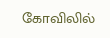கோவிலில்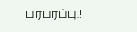பரபரப்பு.!